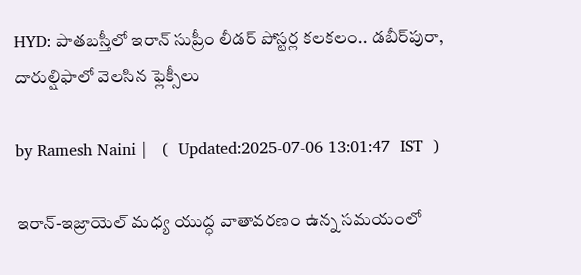HYD: పాతబస్తీలో ఇరాన్ సుప్రీం లీడర్ పోస్టర్ల కలకలం.. డబీర్‌పురా, దారుల్షిఫాలో వెలసిన ఫ్లెక్సీలు

by Ramesh Naini |   (  Updated:2025-07-06 13:01:47  IST  )

ఇరాన్-ఇజ్రాయెల్ మధ్య యుద్ధ వాతావరణం ఉన్న సమయంలో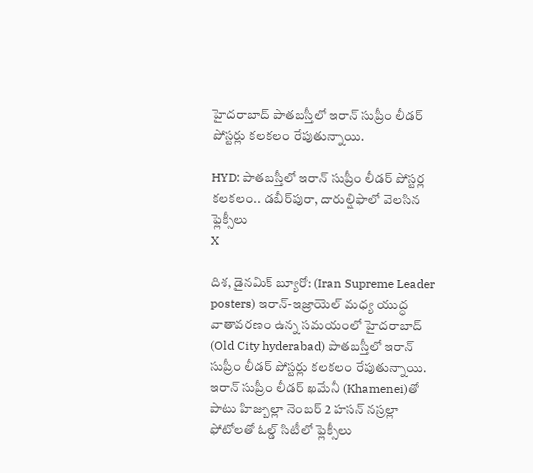హైదరాబాద్ పాతబస్తీలో ఇరాన్ సుప్రీం లీడర్ పోస్టర్లు కలకలం రేపుతున్నాయి.

HYD: పాతబస్తీలో ఇరాన్ సుప్రీం లీడర్ పోస్టర్ల కలకలం.. డబీర్‌పురా, దారుల్షిఫాలో వెలసిన ఫ్లెక్సీలు
X

దిశ, డైనమిక్ బ్యూరో: (Iran Supreme Leader posters) ఇరాన్-ఇజ్రాయెల్ మధ్య యుద్ధ వాతావరణం ఉన్న సమయంలో హైదరాబాద్ (Old City hyderabad) పాతబస్తీలో ఇరాన్ సుప్రీం లీడర్ పోస్టర్లు కలకలం రేపుతున్నాయి. ఇరాన్ సుప్రీం లీడర్ ఖమేనీ (Khamenei)తో పాటు హిజ్బుల్లా నెంబర్ 2 హసన్ నస్రల్లా ఫోటోలతో ఓల్డ్ సిటీలో ఫ్లెక్సీలు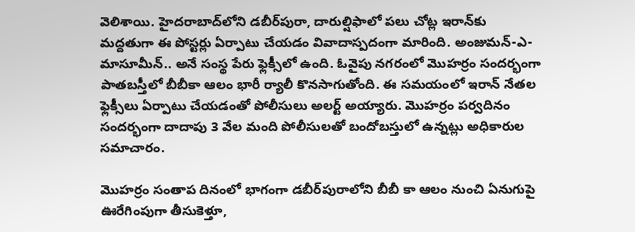వెలిశాయి. హైదరాబాద్‌లోని డబీర్‌పురా, దారుల్షిఫాలో పలు చోట్ల ఇరాన్‌కు మద్దతుగా ఈ పోస్టర్లు ఏర్పాటు చేయడం వివాదాస్పదంగా మారింది. అంజుమన్-ఎ-మాసూమీన్.. అనే సంస్థ పేరు ఫ్లెక్సీలో ఉంది. ఓవైపు నగరంలో మొహర్రం సందర్భంగా పాతబస్తీలో బీబీకా ఆలం భారీ ర్యాలీ కొనసాగుతోంది. ఈ సమయంలో ఇరాన్ నేతల ఫ్లెక్సీలు ఏర్పాటు చేయడంతో పోలీసులు అలర్ట్ అయ్యారు. మొహర్రం పర్వదినం సందర్భంగా దాదాపు 3 వేల మంది పోలీసులతో బందోబస్తులో ఉన్నట్లు అధికారుల సమాచారం.

మొహర్రం సంతాప దినంలో భాగంగా డబీర్‌పురాలోని బీబీ కా ఆలం నుంచి ఏనుగుపై ఊరేగింపుగా తీసుకెళ్తూ,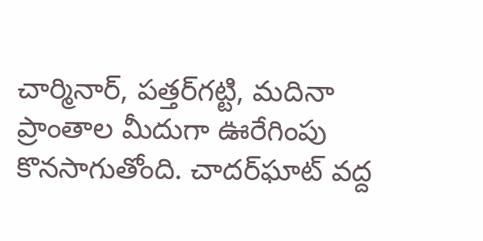చార్మినార్, పత్తర్‌గట్టి, మదినా ప్రాంతాల మీదుగా ఊరేగింపు కొనసాగుతోంది. చాదర్‌ఘాట్‌ వద్ద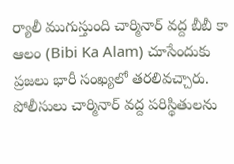ర్యాలీ ముగుస్తుంది చార్మినార్ వద్ద బీబీ కా ఆలం (Bibi Ka Alam) చూసేందుకు ప్రజలు భారీ సంఖ్యలో తరలివచ్చారు. పోలీసులు చార్మినార్ వద్ద పరిస్థితులను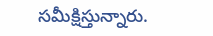సమీక్షిస్తున్నారు.